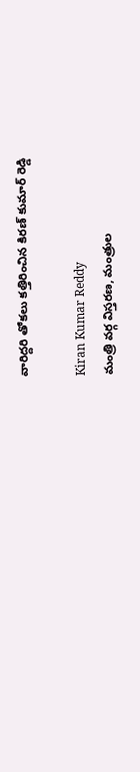వారిద్దరి తోకలు కత్తిరించిన కిరణ్ కుమార్ రెడ్డి

Kiran Kumar Reddy
మంత్రి వర్గ విస్తరణ, మంత్రుల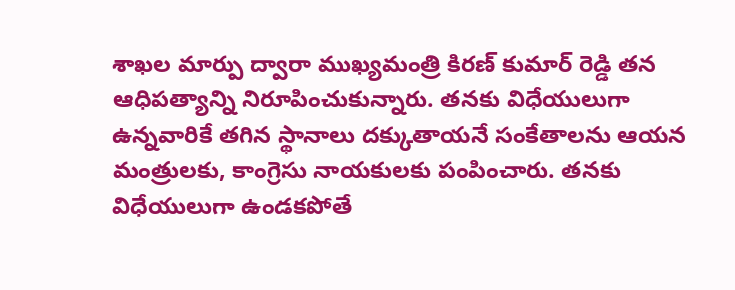శాఖల మార్పు ద్వారా ముఖ్యమంత్రి కిరణ్ కుమార్ రెడ్డి తన ఆధిపత్యాన్ని నిరూపించుకున్నారు. తనకు విధేయులుగా ఉన్నవారికే తగిన స్థానాలు దక్కుతాయనే సంకేతాలను ఆయన మంత్రులకు, కాంగ్రెసు నాయకులకు పంపించారు. తనకు విధేయులుగా ఉండకపోతే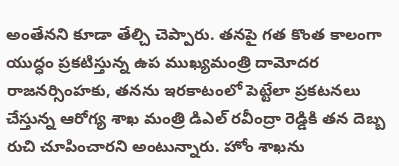అంతేనని కూడా తేల్చి చెప్పారు. తనపై గత కొంత కాలంగా యుద్ధం ప్రకటిస్తున్న ఉప ముఖ్యమంత్రి దామోదర రాజనర్సింహకు, తనను ఇరకాటంలో పెట్టేలా ప్రకటనలు చేస్తున్న ఆరోగ్య శాఖ మంత్రి డిఎల్ రవీంద్రా రెడ్డికి తన దెబ్బ రుచి చూపించారని అంటున్నారు. హోం శాఖను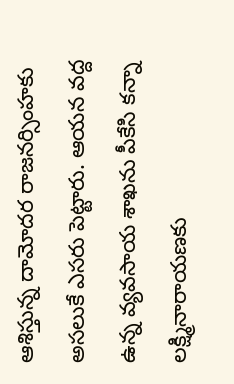ఆశిస్తున్న దామోదర రాజనర్సింహకు అసలుకే ఎసరు పెట్టారు. ఆయన వద్ద ఉన్న వ్యవసాయ శాఖను పీకేసి కన్నా లక్ష్మినారాయణకు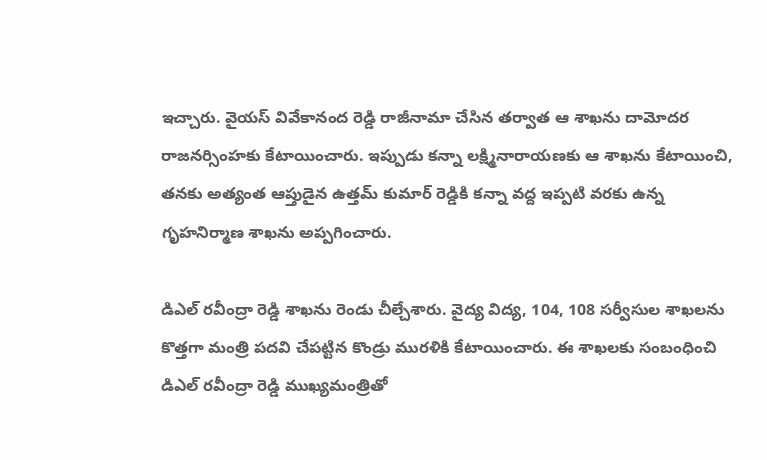ఇచ్చారు. వైయస్ వివేకానంద రెడ్డి రాజీనామా చేసిన తర్వాత ఆ శాఖను దామోదర రాజనర్సింహకు కేటాయించారు. ఇప్పుడు కన్నా లక్ష్మినారాయణకు ఆ శాఖను కేటాయించి, తనకు అత్యంత ఆప్తుడైన ఉత్తమ్ కుమార్ రెడ్డికి కన్నా వద్ద ఇప్పటి వరకు ఉన్న గృహనిర్మాణ శాఖను అప్పగించారు.

డిఎల్ రవీంద్రా రెడ్డి శాఖను రెండు చీల్చేశారు. వైద్య విద్య, 104, 108 సర్వీసుల శాఖలను కొత్తగా మంత్రి పదవి చేపట్టిన కొండ్రు మురళికి కేటాయించారు. ఈ శాఖలకు సంబంధించి డిఎల్ రవీంద్రా రెడ్డి ముఖ్యమంత్రితో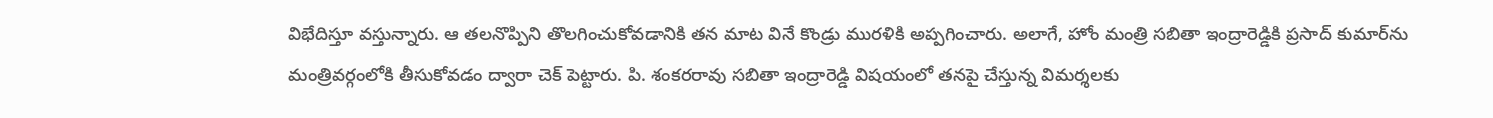విభేదిస్తూ వస్తున్నారు. ఆ తలనొప్పిని తొలగించుకోవడానికి తన మాట వినే కొండ్రు మురళికి అప్పగించారు. అలాగే, హోం మంత్రి సబితా ఇంద్రారెడ్డికి ప్రసాద్ కుమార్‌ను మంత్రివర్గంలోకి తీసుకోవడం ద్వారా చెక్ పెట్టారు. పి. శంకరరావు సబితా ఇంద్రారెడ్డి విషయంలో తనపై చేస్తున్న విమర్శలకు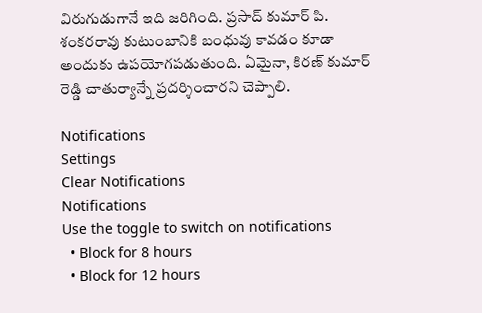విరుగుడుగానే ఇది జరిగింది. ప్రసాద్ కుమార్ పి. శంకరరావు కుటుంబానికి బంధువు కావడం కూడా అందుకు ఉపయోగపడుతుంది. ఏమైనా, కిరణ్ కుమార్ రెడ్డి చాతుర్యాన్నే ప్రదర్శించారని చెప్పాలి.

Notifications
Settings
Clear Notifications
Notifications
Use the toggle to switch on notifications
  • Block for 8 hours
  • Block for 12 hours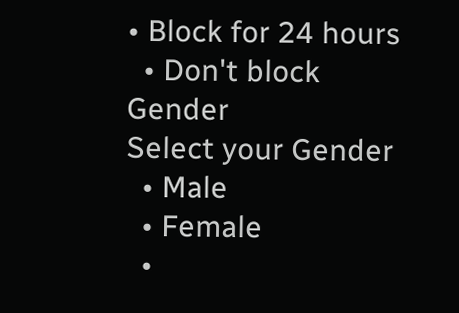• Block for 24 hours
  • Don't block
Gender
Select your Gender
  • Male
  • Female
  •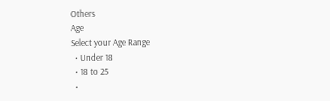Others
Age
Select your Age Range
  • Under 18
  • 18 to 25
  •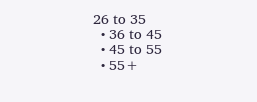26 to 35
  • 36 to 45
  • 45 to 55
  • 55+